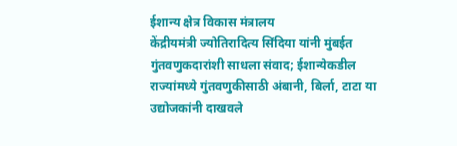ईशान्य क्षेत्र विकास मंत्रालय
केंद्रीयमंत्री ज्योतिरादित्य सिंदिया यांनी मुंबईत गुंतवणुकदारांशी साधला संवाद; ईशान्येकडील राज्यांमध्ये गुंतवणुकीसाठी अंबानी, बिर्ला, टाटा या उद्योजकांनी दाखवले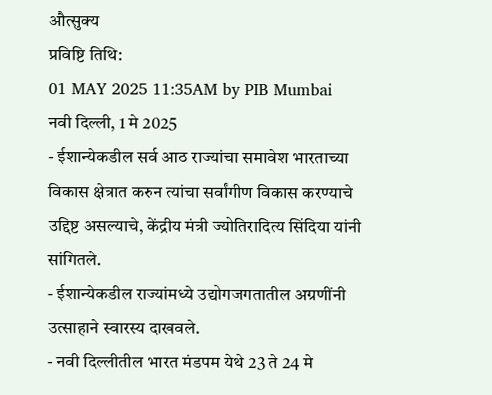औत्सुक्य
प्रविष्टि तिथि:
01 MAY 2025 11:35AM by PIB Mumbai
नवी दिल्ली, 1 मे 2025
- ईशान्येकडील सर्व आठ राज्यांचा समावेश भारताच्या विकास क्षेत्रात करुन त्यांचा सर्वांगीण विकास करण्याचे उद्दिष्ट असल्याचे, केंद्रीय मंत्री ज्योतिरादित्य सिंदिया यांनी सांगितले.
- ईशान्येकडील राज्यांमध्ये उद्योगजगतातील अग्रणींनी उत्साहाने स्वारस्य दाखवले.
- नवी दिल्लीतील भारत मंडपम येथे 23 ते 24 मे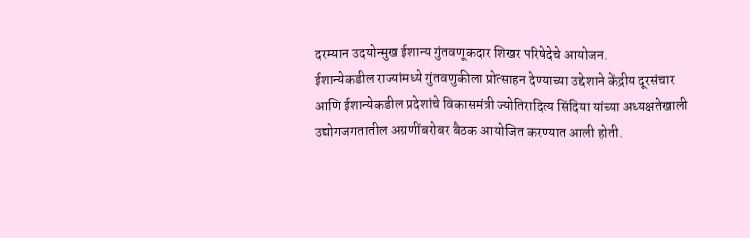दरम्यान उदयोन्मुख ईशान्य गुंतवणूकदार शिखर परिषेदेचे आयोजन.
ईशान्येकडील राज्यांमध्ये गुंतवणुकीला प्रोत्साहन देण्याच्या उद्देशाने केंद्रीय दूरसंचार आणि ईशान्येकडील प्रदेशांचे विकासमंत्री ज्योतिरादित्य सिंदिया यांच्या अध्यक्षतेखाली उद्योगजगतातील अग्रणींबरोबर बैठक आयोजित करण्यात आली होती.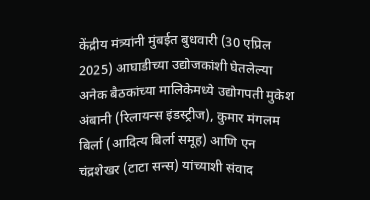केंद्रीय मंत्र्यांनी मुंबईत बुधवारी (30 एप्रिल 2025) आघाडीच्या उद्योजकांशी घेतलेल्या अनेक बैठकांच्या मालिकेमध्ये उद्योगपती मुकेश अंबानी (रिलायन्स इंडस्ट्रीज), कुमार मंगलम बिर्ला (आदित्य बिर्ला समूह) आणि एन चंद्रशेखर (टाटा सन्स) यांच्याशी संवाद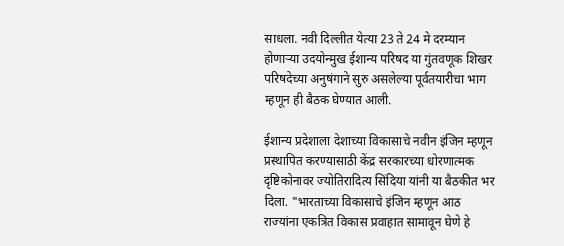साधला. नवी दिल्लीत येत्या 23 ते 24 मे दरम्यान होणाऱ्या उदयोन्मुख ईशान्य परिषद या गुंतवणूक शिखर परिषदेच्या अनुषंगाने सुरु असलेल्या पूर्वतयारीचा भाग म्हणून ही बैठक घेण्यात आली.

ईशान्य प्रदेशाला देशाच्या विकासाचे नवीन इंजिन म्हणून प्रस्थापित करण्यासाठी केंद्र सरकारच्या धोरणात्मक दृष्टिकोनावर ज्योतिरादित्य सिंदिया यांनी या बैठकीत भर दिला. "भारताच्या विकासाचे इंजिन म्हणून आठ राज्यांना एकत्रित विकास प्रवाहात सामावून घेणे हे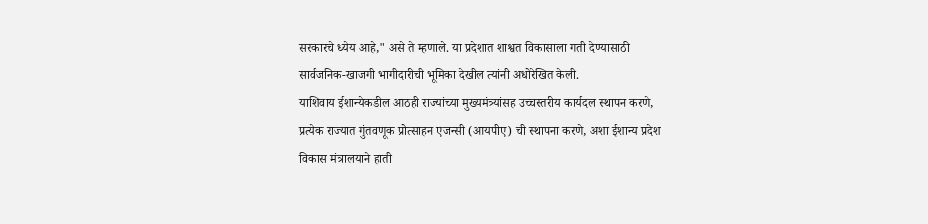सरकारचे ध्येय आहे," असे ते म्हणाले. या प्रदेशात शाश्वत विकासाला गती देण्यासाठी सार्वजनिक-खाजगी भागीदारीची भूमिका देखील त्यांनी अधोरेखित केली.
याशिवाय ईशान्येकडील आठही राज्यांच्या मुख्यमंत्र्यांसह उच्चस्तरीय कार्यदल स्थापन करणे, प्रत्येक राज्यात गुंतवणूक प्रोत्साहन एजन्सी (आयपीए) ची स्थापना करणे, अशा ईशान्य प्रदेश विकास मंत्रालयाने हाती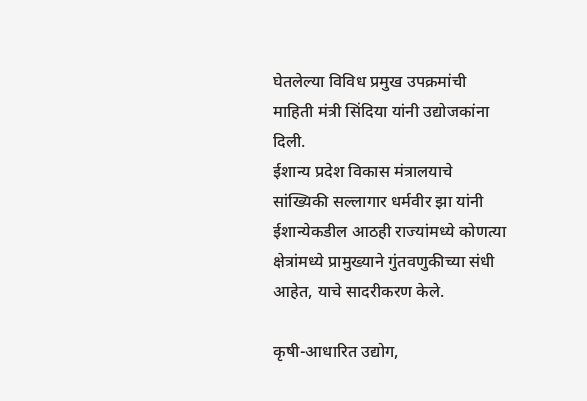घेतलेल्या विविध प्रमुख उपक्रमांची माहिती मंत्री सिंदिया यांनी उद्योजकांना दिली.
ईशान्य प्रदेश विकास मंत्रालयाचे सांख्यिकी सल्लागार धर्मवीर झा यांनी ईशान्येकडील आठही राज्यांमध्ये कोणत्या क्षेत्रांमध्ये प्रामुख्याने गुंतवणुकीच्या संधी आहेत, याचे सादरीकरण केले.

कृषी-आधारित उद्योग,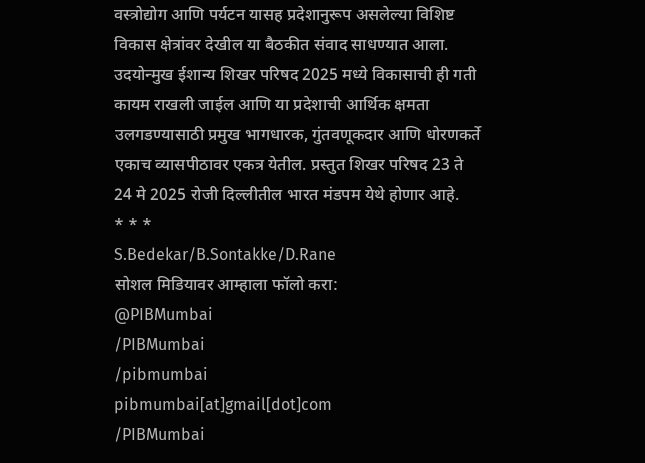वस्त्रोद्योग आणि पर्यटन यासह प्रदेशानुरूप असलेल्या विशिष्ट विकास क्षेत्रांवर देखील या बैठकीत संवाद साधण्यात आला.
उदयोन्मुख ईशान्य शिखर परिषद 2025 मध्ये विकासाची ही गती कायम राखली जाईल आणि या प्रदेशाची आर्थिक क्षमता उलगडण्यासाठी प्रमुख भागधारक, गुंतवणूकदार आणि धोरणकर्ते एकाच व्यासपीठावर एकत्र येतील. प्रस्तुत शिखर परिषद 23 ते 24 मे 2025 रोजी दिल्लीतील भारत मंडपम येथे होणार आहे.
* * *
S.Bedekar/B.Sontakke/D.Rane
सोशल मिडियावर आम्हाला फॉलो करा:
@PIBMumbai
/PIBMumbai
/pibmumbai
pibmumbai[at]gmail[dot]com
/PIBMumbai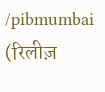/pibmumbai
(रिलीज़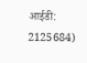आईडी: 2125684)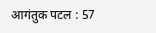आगंतुक पटल : 57